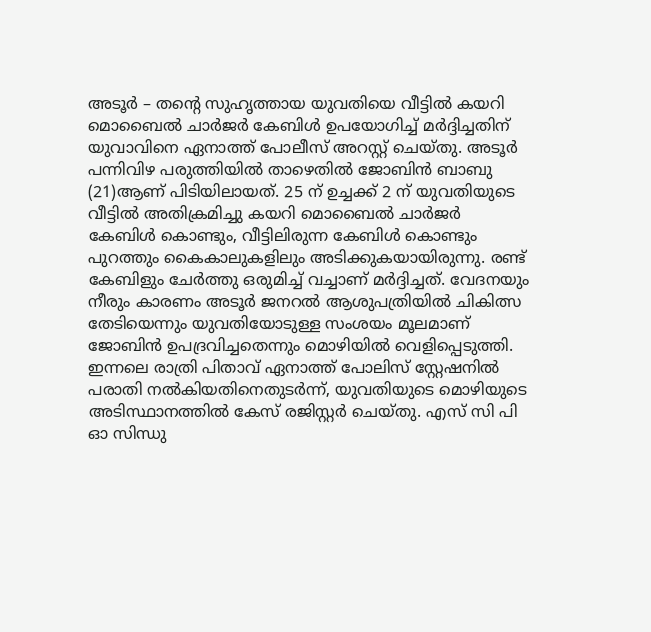അടൂർ – തന്റെ സുഹൃത്തായ യുവതിയെ വീട്ടിൽ കയറി മൊബൈൽ ചാർജർ കേബിൾ ഉപയോഗിച്ച് മർദ്ദിച്ചതിന് യുവാവിനെ ഏനാത്ത് പോലീസ് അറസ്റ്റ് ചെയ്തു. അടൂർ പന്നിവിഴ പരുത്തിയിൽ താഴെതിൽ ജോബിൻ ബാബു (21)ആണ് പിടിയിലായത്. 25 ന് ഉച്ചക്ക് 2 ന് യുവതിയുടെ വീട്ടിൽ അതിക്രമിച്ചു കയറി മൊബൈൽ ചാർജർ കേബിൾ കൊണ്ടും, വീട്ടിലിരുന്ന കേബിൾ കൊണ്ടും പുറത്തും കൈകാലുകളിലും അടിക്കുകയായിരുന്നു. രണ്ട് കേബിളും ചേർത്തു ഒരുമിച്ച് വച്ചാണ് മർദ്ദിച്ചത്. വേദനയും നീരും കാരണം അടൂർ ജനറൽ ആശുപത്രിയിൽ ചികിത്സ തേടിയെന്നും യുവതിയോടുള്ള സംശയം മൂലമാണ് ജോബിൻ ഉപദ്രവിച്ചതെന്നും മൊഴിയിൽ വെളിപ്പെടുത്തി.
ഇന്നലെ രാത്രി പിതാവ് ഏനാത്ത് പോലിസ് സ്റ്റേഷനിൽ പരാതി നൽകിയതിനെതുടർന്ന്, യുവതിയുടെ മൊഴിയുടെ അടിസ്ഥാനത്തിൽ കേസ് രജിസ്റ്റർ ചെയ്തു. എസ് സി പി ഓ സിന്ധു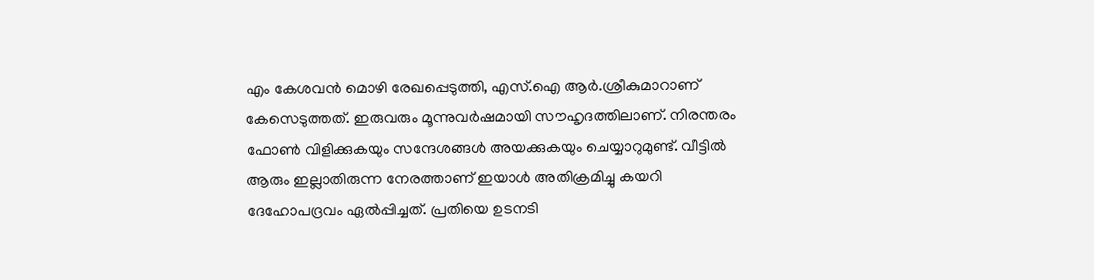എം കേശവൻ മൊഴി രേഖപ്പെടുത്തി, എസ്.ഐ ആർ.ശ്രീകുമാറാണ് കേസെടുത്തത്. ഇരുവരും മൂന്നുവർഷമായി സൗഹൃദത്തിലാണ്. നിരന്തരം ഫോൺ വിളിക്കുകയും സന്ദേശങ്ങൾ അയക്കുകയും ചെയ്യാറുമുണ്ട്. വീട്ടിൽ ആരും ഇല്ലാതിരുന്ന നേരത്താണ് ഇയാൾ അതിക്രമിച്ചു കയറി ദേഹോപദ്രവം ഏൽപ്പിച്ചത്. പ്രതിയെ ഉടനടി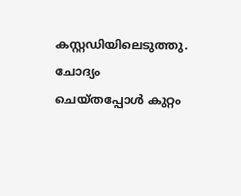കസ്റ്റഡിയിലെടുത്തു. ചോദ്യം ചെയ്തപ്പോൾ കുറ്റം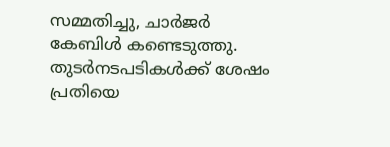സമ്മതിച്ചു, ചാർജർ കേബിൾ കണ്ടെടുത്തു. തുടർനടപടികൾക്ക് ശേഷം പ്രതിയെ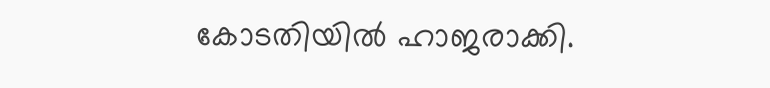കോടതിയിൽ ഹാജരാക്കി.